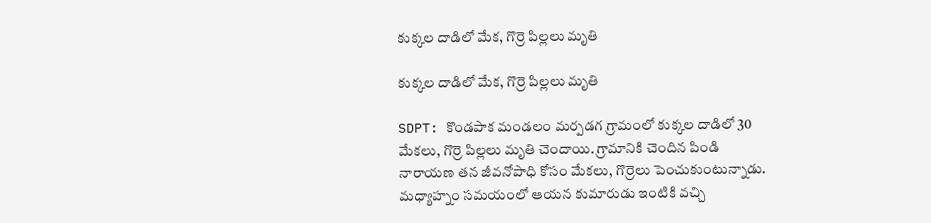కుక్కల దాడిలో మేక, గొర్రె పిల్లలు మృతి

కుక్కల దాడిలో మేక, గొర్రె పిల్లలు మృతి

SDPT: కొండపాక మండలం మర్పడగ గ్రామంలో కుక్కల దాడిలో 30 మేకలు, గొర్రె పిల్లలు మృతి చెందాయి. గ్రామానికి చెందిన పిండి నారాయణ తన జీవనోపాధి కోసం మేకలు, గొర్రెలు పెంచుకుంటున్నాడు. మధ్యాహ్నం సమయంలో ఆయన కుమారుడు ఇంటికి వచ్చి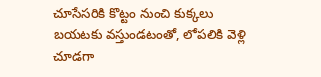చూసేసరికి కొట్టం నుంచి కుక్కలు బయటకు వస్తుండటంతో, లోపలికి వెళ్లి చూడగా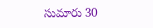సుమారు 30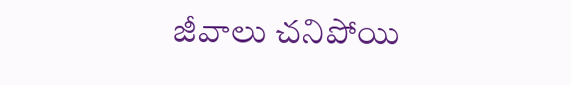జీవాలు చనిపోయి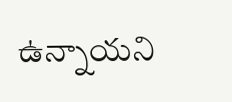ఉన్నాయని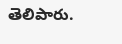తెలిపారు.